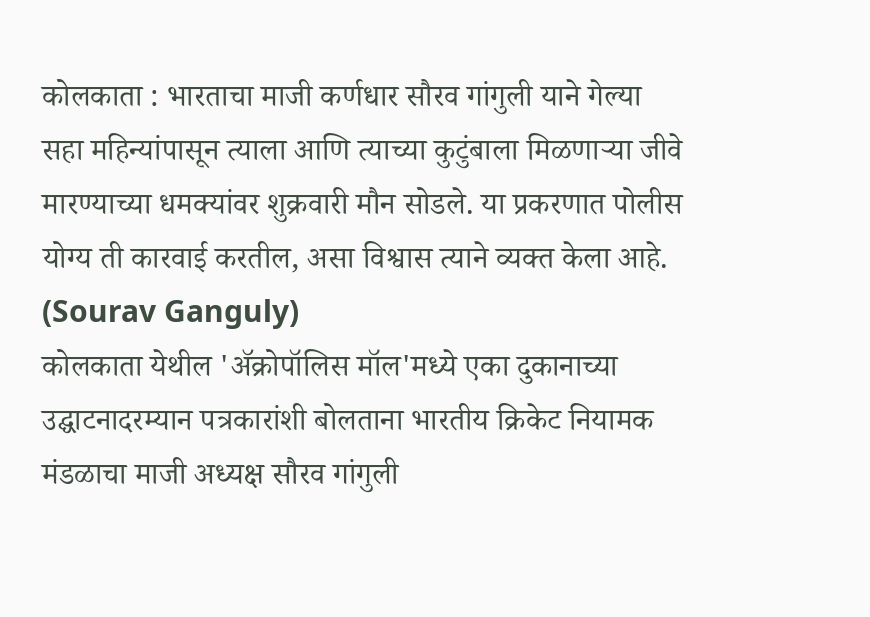कोलकाता : भारताचा माजी कर्णधार सौरव गांगुली याने गेल्या सहा महिन्यांपासून त्याला आणि त्याच्या कुटुंबाला मिळणाऱ्या जीवे मारण्याच्या धमक्यांवर शुक्रवारी मौन सोडले. या प्रकरणात पोलीस योग्य ती कारवाई करतील, असा विश्वास त्याने व्यक्त केला आहे. (Sourav Ganguly)
कोलकाता येथील 'ॲक्रोपॉलिस मॉल'मध्ये एका दुकानाच्या उद्घाटनादरम्यान पत्रकारांशी बोलताना भारतीय क्रिकेट नियामक मंडळाचा माजी अध्यक्ष सौरव गांगुली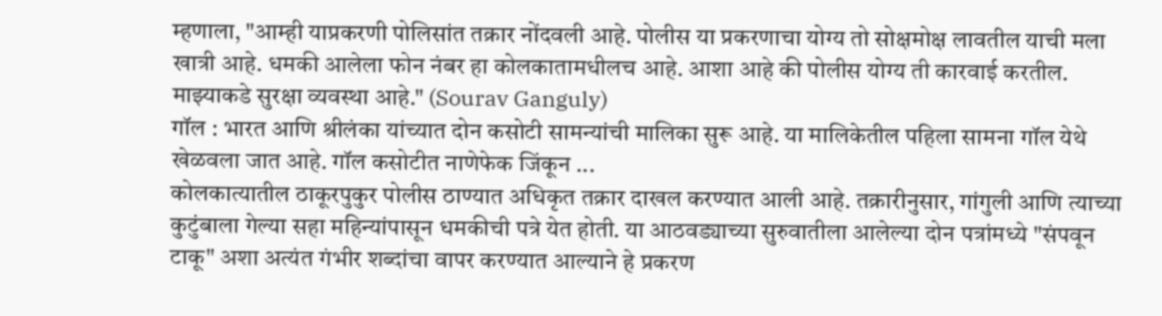म्हणाला, "आम्ही याप्रकरणी पोलिसांत तक्रार नोंदवली आहे. पोलीस या प्रकरणाचा योग्य तो सोक्षमोक्ष लावतील याची मला खात्री आहे. धमकी आलेला फोन नंबर हा कोलकातामधीलच आहे. आशा आहे की पोलीस योग्य ती कारवाई करतील. माझ्याकडे सुरक्षा व्यवस्था आहे." (Sourav Ganguly)
गॉल : भारत आणि श्रीलंका यांच्यात दोन कसोटी सामन्यांची मालिका सुरू आहे. या मालिकेतील पहिला सामना गॉल येथे खेळवला जात आहे. गॉल कसोटीत नाणेफेक जिंकून ...
कोलकात्यातील ठाकूरपुकुर पोलीस ठाण्यात अधिकृत तक्रार दाखल करण्यात आली आहे. तक्रारीनुसार, गांगुली आणि त्याच्या कुटुंबाला गेल्या सहा महिन्यांपासून धमकीची पत्रे येत होती. या आठवड्याच्या सुरुवातीला आलेल्या दोन पत्रांमध्ये "संपवून टाकू" अशा अत्यंत गंभीर शब्दांचा वापर करण्यात आल्याने हे प्रकरण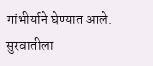गांभीर्याने घेण्यात आले. सुरवातीला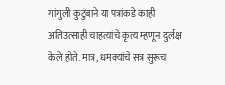गांगुली कुटुंबाने या पत्रांकडे काही अतिउत्साही चाहत्यांचे कृत्य म्हणून दुर्लक्ष केले होते. मात्र, धमक्यांचे सत्र सुरूच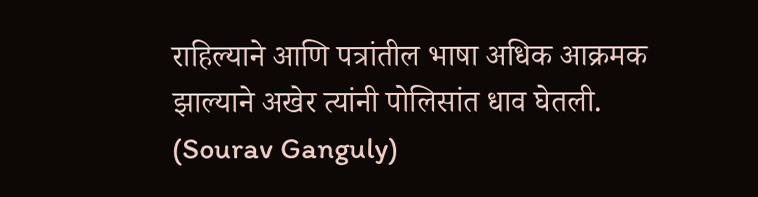राहिल्याने आणि पत्रांतील भाषा अधिक आक्रमक झाल्याने अखेर त्यांनी पोलिसांत धाव घेतली. (Sourav Ganguly)